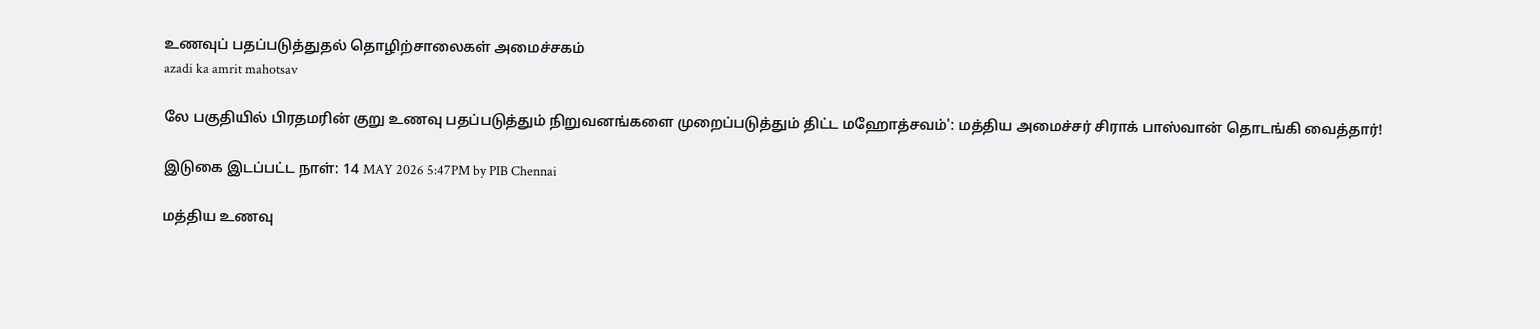உணவுப் பதப்படுத்துதல் தொழிற்சாலைகள் அமைச்சகம்
azadi ka amrit mahotsav

லே பகுதியில் பிரதமரின் குறு உணவு பதப்படுத்தும் நிறுவனங்களை முறைப்படுத்தும் திட்ட மஹோத்சவம்': மத்திய அமைச்சர் சிராக் பாஸ்வான் தொடங்கி வைத்தார்!

இடுகை இடப்பட்ட நாள்: 14 MAY 2026 5:47PM by PIB Chennai

மத்திய உணவு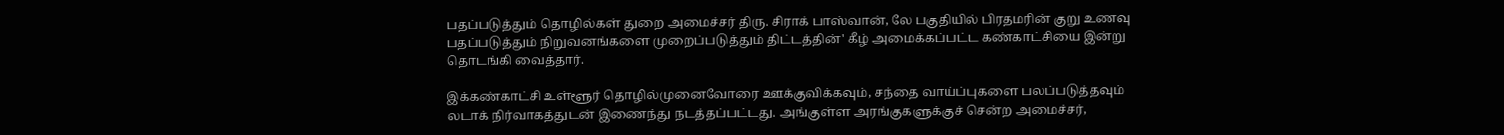பதப்படுத்தும் தொழில்கள் துறை அமைச்சர் திரு. சிராக் பாஸ்வான், லே பகுதியில் பிரதமரின் குறு உணவு பதப்படுத்தும் நிறுவனங்களை முறைப்படுத்தும் திட்டத்தின்' கீழ் அமைக்கப்பட்ட கண்காட்சியை இன்று தொடங்கி வைத்தார்.

இக்கண்காட்சி உள்ளூர் தொழில்முனைவோரை ஊக்குவிக்கவும், சந்தை வாய்ப்புகளை பலப்படுத்தவும் லடாக் நிர்வாகத்துடன் இணைந்து நடத்தப்பட்டது. அங்குள்ள அரங்குகளுக்குச் சென்ற அமைச்சர்,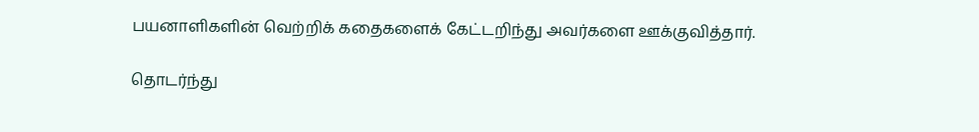பயனாளிகளின் வெற்றிக் கதைகளைக் கேட்டறிந்து அவர்களை ஊக்குவித்தார்.

தொடர்ந்து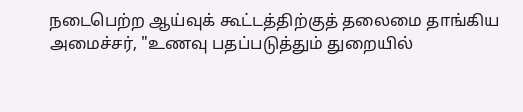நடைபெற்ற ஆய்வுக் கூட்டத்திற்குத் தலைமை தாங்கிய அமைச்சர், "உணவு பதப்படுத்தும் துறையில்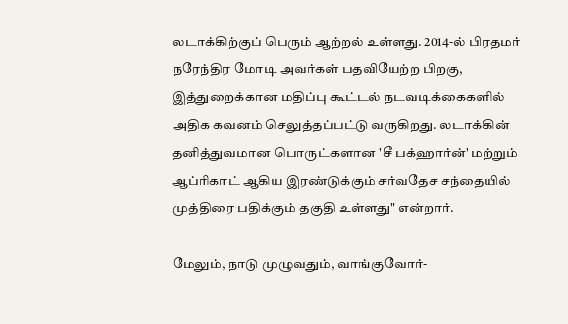லடாக்கிற்குப் பெரும் ஆற்றல் உள்ளது. 2014-ல் பிரதமர் நரேந்திர மோடி அவர்கள் பதவியேற்ற பிறகு, இத்துறைக்கான மதிப்பு கூட்டல் நடவடிக்கைகளில் அதிக கவனம் செலுத்தப்பட்டு வருகிறது. லடாக்கின் தனித்துவமான பொருட்களான 'சீ பக்ஹார்ன்' மற்றும் ஆப்ரிகாட் ஆகிய இரண்டுக்கும் சர்வதேச சந்தையில் முத்திரை பதிக்கும் தகுதி உள்ளது" என்றார்.

மேலும், நாடு முழுவதும், வாங்குவோர்-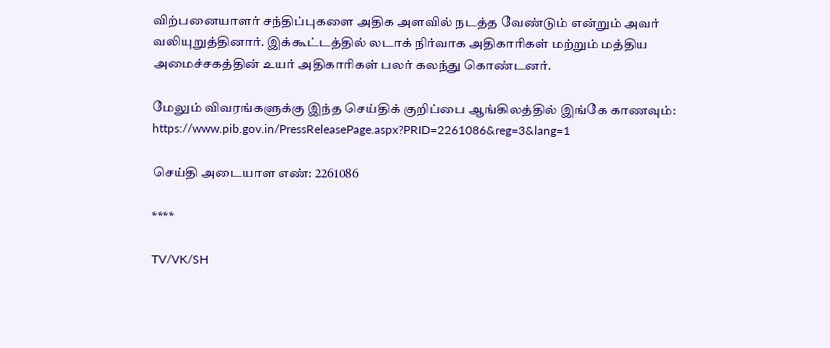விற்பனையாளர் சந்திப்புகளை அதிக அளவில் நடத்த வேண்டும் என்றும் அவர் வலியுறுத்தினார். இக்கூட்டத்தில் லடாக் நிர்வாக அதிகாரிகள் மற்றும் மத்திய அமைச்சகத்தின் உயர் அதிகாரிகள் பலர் கலந்து கொண்டனர்.

மேலும் விவரங்களுக்கு இந்த செய்திக் குறிப்பை ஆங்கிலத்தில் இங்கே காணவும்: https://www.pib.gov.in/PressReleasePage.aspx?PRID=2261086&reg=3&lang=1

செய்தி அடையாள எண்: 2261086

****

TV/VK/SH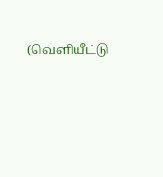(வெளியீட்டு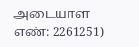அடையாள எண்: 2261251)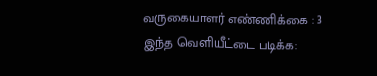வருகையாளர் எண்ணிக்கை : 3
இந்த வெளியீட்டை படிக்க: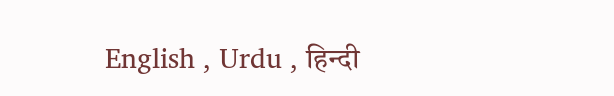English , Urdu , हिन्दी